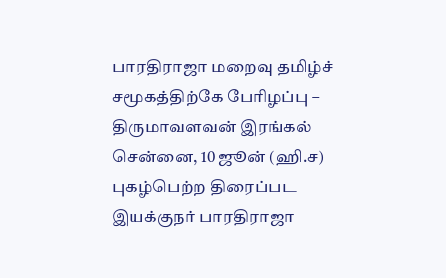பாரதிராஜா மறைவு தமிழ்ச் சமூகத்திற்கே பேரிழப்பு – திருமாவளவன் இரங்கல்
சென்னை, 10 ஜூன் (ஹி.ச) புகழ்பெற்ற திரைப்பட இயக்குநர் பாரதிராஜா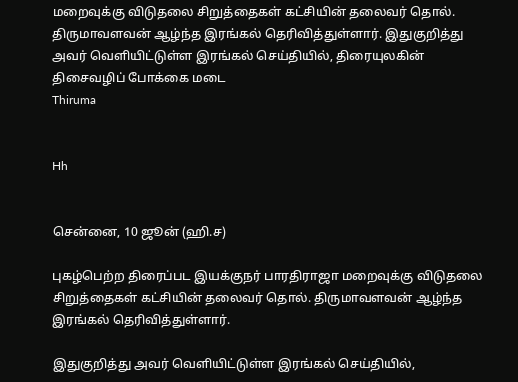மறைவுக்கு விடுதலை சிறுத்தைகள் கட்சியின் தலைவர் தொல். திருமாவளவன் ஆழ்ந்த இரங்கல் தெரிவித்துள்ளார். இதுகுறித்து அவர் வெளியிட்டுள்ள இரங்கல் செய்தியில், திரையுலகின் திசைவழிப் போக்கை மடை
Thiruma


Hh


சென்னை, 10 ஜூன் (ஹி.ச)

புகழ்பெற்ற திரைப்பட இயக்குநர் பாரதிராஜா மறைவுக்கு விடுதலை சிறுத்தைகள் கட்சியின் தலைவர் தொல். திருமாவளவன் ஆழ்ந்த இரங்கல் தெரிவித்துள்ளார்.

இதுகுறித்து அவர் வெளியிட்டுள்ள இரங்கல் செய்தியில்,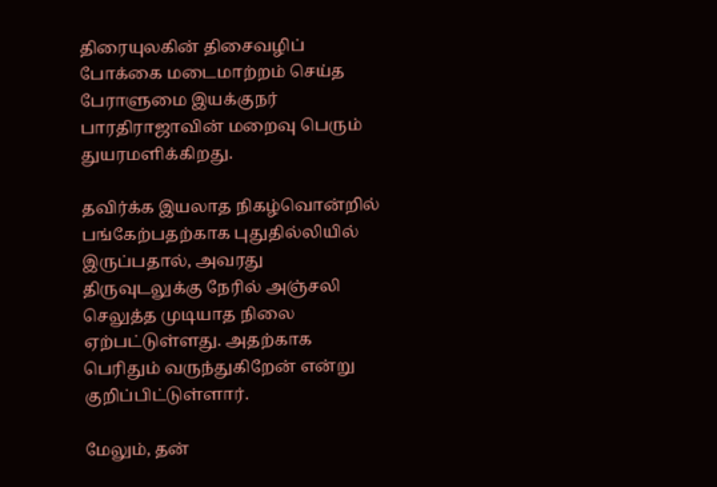திரையுலகின் திசைவழிப் போக்கை மடைமாற்றம் செய்த பேராளுமை இயக்குநர் பாரதிராஜாவின் மறைவு பெரும் துயரமளிக்கிறது.

தவிர்க்க இயலாத நிகழ்வொன்றில் பங்கேற்பதற்காக புதுதில்லியில் இருப்பதால், அவரது திருவுடலுக்கு நேரில் அஞ்சலி செலுத்த முடியாத நிலை ஏற்பட்டுள்ளது. அதற்காக பெரிதும் வருந்துகிறேன் என்று குறிப்பிட்டுள்ளார்.

மேலும், தன்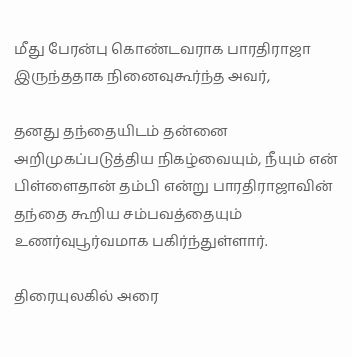மீது பேரன்பு கொண்டவராக பாரதிராஜா இருந்ததாக நினைவுகூர்ந்த அவர்,

தனது தந்தையிடம் தன்னை அறிமுகப்படுத்திய நிகழ்வையும், நீயும் என் பிள்ளைதான் தம்பி என்று பாரதிராஜாவின் தந்தை கூறிய சம்பவத்தையும் உணர்வுபூர்வமாக பகிர்ந்துள்ளார்.

திரையுலகில் அரை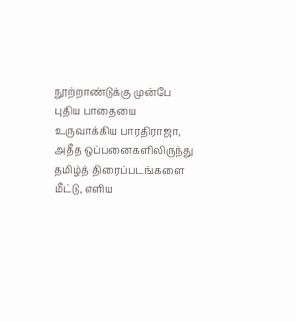நூற்றாண்டுக்கு முன்பே புதிய பாதையை உருவாக்கிய பாரதிராஜா, அதீத ஒப்பனைகளிலிருந்து தமிழ்த் திரைப்படங்களை மீட்டு, எளிய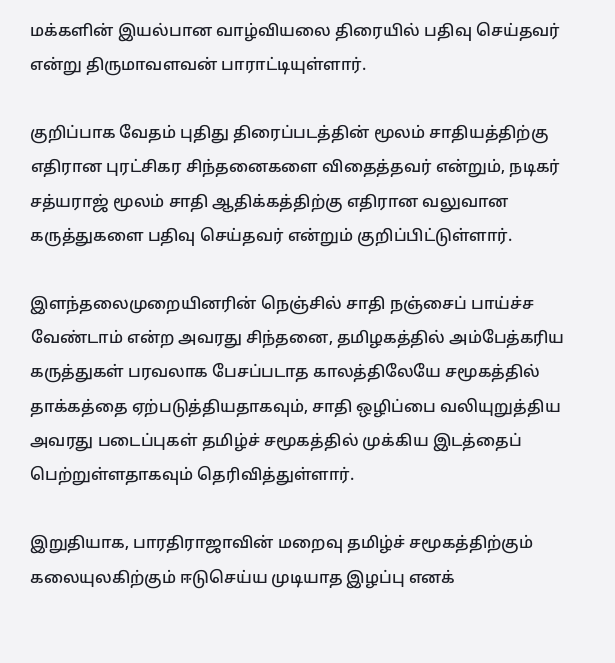மக்களின் இயல்பான வாழ்வியலை திரையில் பதிவு செய்தவர் என்று திருமாவளவன் பாராட்டியுள்ளார்.

குறிப்பாக வேதம் புதிது திரைப்படத்தின் மூலம் சாதியத்திற்கு எதிரான புரட்சிகர சிந்தனைகளை விதைத்தவர் என்றும், நடிகர் சத்யராஜ் மூலம் சாதி ஆதிக்கத்திற்கு எதிரான வலுவான கருத்துகளை பதிவு செய்தவர் என்றும் குறிப்பிட்டுள்ளார்.

இளந்தலைமுறையினரின் நெஞ்சில் சாதி நஞ்சைப் பாய்ச்ச வேண்டாம் என்ற அவரது சிந்தனை, தமிழகத்தில் அம்பேத்கரிய கருத்துகள் பரவலாக பேசப்படாத காலத்திலேயே சமூகத்தில் தாக்கத்தை ஏற்படுத்தியதாகவும், சாதி ஒழிப்பை வலியுறுத்திய அவரது படைப்புகள் தமிழ்ச் சமூகத்தில் முக்கிய இடத்தைப் பெற்றுள்ளதாகவும் தெரிவித்துள்ளார்.

இறுதியாக, பாரதிராஜாவின் மறைவு தமிழ்ச் சமூகத்திற்கும் கலையுலகிற்கும் ஈடுசெய்ய முடியாத இழப்பு எனக்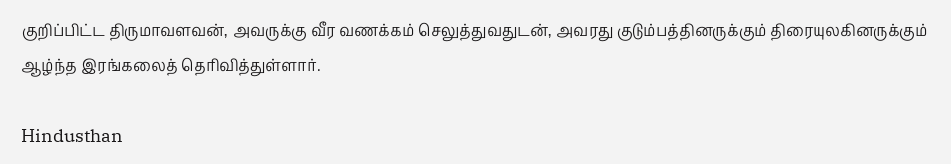குறிப்பிட்ட திருமாவளவன், அவருக்கு வீர வணக்கம் செலுத்துவதுடன், அவரது குடும்பத்தினருக்கும் திரையுலகினருக்கும் ஆழ்ந்த இரங்கலைத் தெரிவித்துள்ளார்.

Hindusthan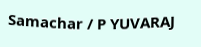Samachar / P YUVARAJ